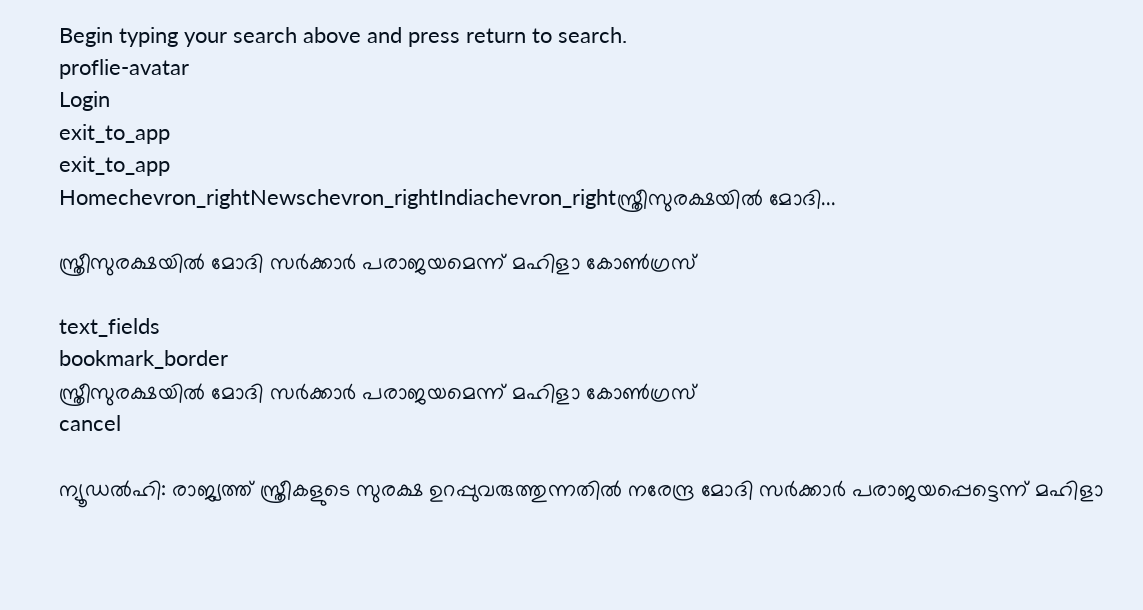Begin typing your search above and press return to search.
proflie-avatar
Login
exit_to_app
exit_to_app
Homechevron_rightNewschevron_rightIndiachevron_rightസ്ത്രീസുരക്ഷയിൽ മോദി...

സ്ത്രീസുരക്ഷയിൽ മോദി സർക്കാർ പരാജയമെന്ന് മഹിളാ കോൺഗ്രസ്

text_fields
bookmark_border
സ്ത്രീസുരക്ഷയിൽ മോദി സർക്കാർ പരാജയമെന്ന് മഹിളാ കോൺഗ്രസ്
cancel

ന്യൂഡൽഹി: രാജ്യത്ത് സ്ത്രീകളുടെ സുരക്ഷ ഉറപ്പുവരുത്തുന്നതിൽ നരേന്ദ്ര മോദി സർക്കാർ പരാജയപ്പെട്ടെന്ന് മഹിളാ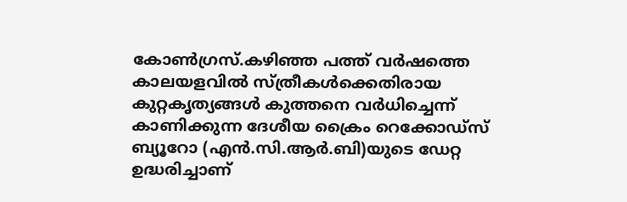കോൺഗ്രസ്.കഴിഞ്ഞ പത്ത് വർഷത്തെ കാലയളവിൽ സ്ത്രീകൾക്കെതിരായ കുറ്റകൃത്യങ്ങൾ കുത്തനെ വർധിച്ചെന്ന് കാണിക്കുന്ന ദേശീയ ക്രൈം റെക്കോഡ്സ് ബ്യൂറോ (എൻ.സി.ആർ.ബി)യുടെ ഡേറ്റ ഉദ്ധരിച്ചാണ്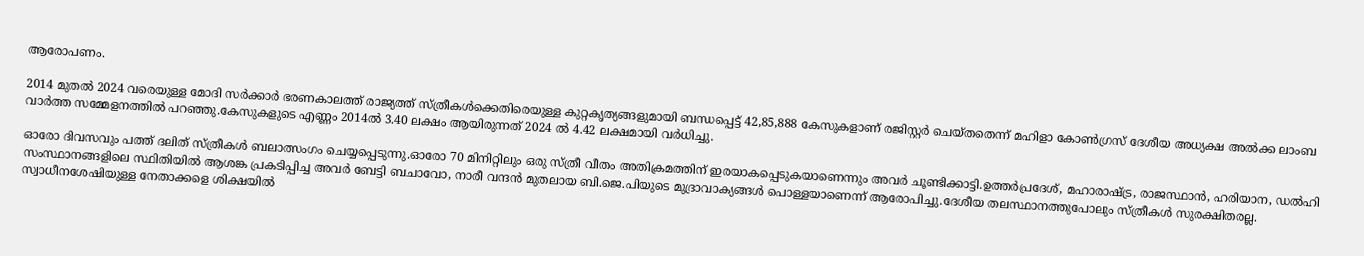ആരോപണം.

2014 മുതൽ 2024 വരെയുള്ള മോദി സർക്കാർ ഭരണകാലത്ത് രാജ്യത്ത് സ്ത്രീകൾക്കെതിരെയുള്ള കുറ്റകൃത്യങ്ങളുമായി ബന്ധപ്പെട്ട് 42,85,888 കേസുകളാണ് രജിസ്റ്റർ ചെയ്തതെന്ന് മഹിളാ കോൺഗ്രസ് ദേശീയ അധ്യക്ഷ അൽക്ക ലാംബ വാർത്ത സമ്മേളനത്തിൽ പറഞ്ഞു.കേസുകളുടെ എണ്ണം 2014ൽ 3.40 ലക്ഷം ആയിരുന്നത് 2024 ൽ 4.42 ലക്ഷമായി വർധിച്ചു.

ഓരോ ദിവസവും പത്ത് ദലിത് സ്ത്രീകൾ ബലാത്സംഗം ചെയ്യപ്പെടുന്നു.ഓരോ 70 മിനിറ്റിലും ഒരു സ്ത്രീ വീതം അതിക്രമത്തിന് ഇരയാകപ്പെടുകയാണെന്നും അവർ ചൂണ്ടിക്കാട്ടി.ഉത്തർപ്രദേശ്, മഹാരാഷ്‍ട്ര, രാജസ്ഥാൻ, ഹരിയാന, ഡൽഹി സംസ്ഥാനങ്ങളിലെ സ്ഥിതിയിൽ ആശങ്ക പ്രകടിപ്പിച്ച അവർ ബേട്ടി ബചാവോ, നാരീ വന്ദൻ മുതലായ ബി.ജെ.പിയുടെ മുദ്രാവാക്യങ്ങൾ പൊള്ളയാണെന്ന് ആരോപിച്ചു.ദേശീയ തലസ്ഥാനത്തുപോലും സ്ത്രീകൾ സുരക്ഷിതരല്ല. സ്വാധീനശേഷിയുള്ള നേതാക്കളെ ശിക്ഷയിൽ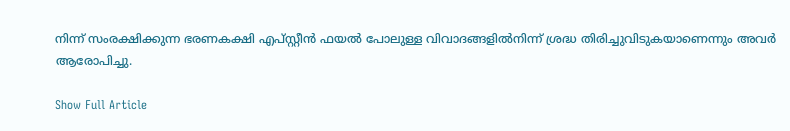നിന്ന് സംരക്ഷിക്കുന്ന ഭരണകക്ഷി എപ്‍സ്റ്റീൻ ഫയൽ പോലുള്ള വിവാദങ്ങളിൽനിന്ന് ശ്രദ്ധ തിരിച്ചുവിടുകയാണെന്നും അവർ ആരോപിച്ചു.

Show Full Article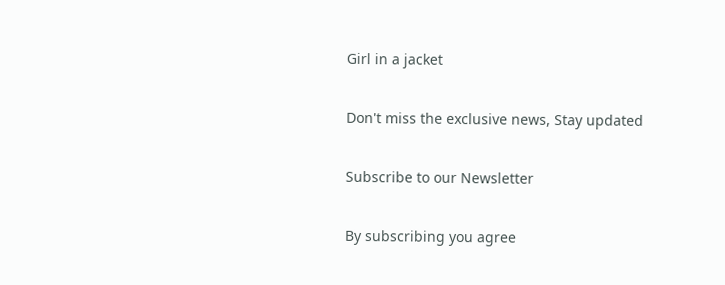Girl in a jacket

Don't miss the exclusive news, Stay updated

Subscribe to our Newsletter

By subscribing you agree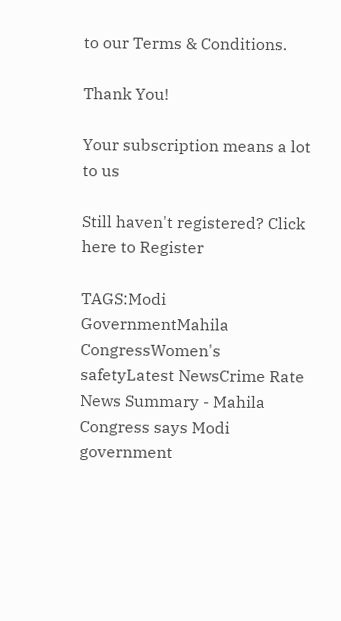to our Terms & Conditions.

Thank You!

Your subscription means a lot to us

Still haven't registered? Click here to Register

TAGS:Modi GovernmentMahila CongressWomen's safetyLatest NewsCrime Rate
News Summary - Mahila Congress says Modi government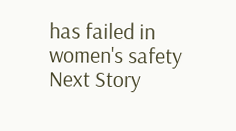has failed in women's safety
Next Story